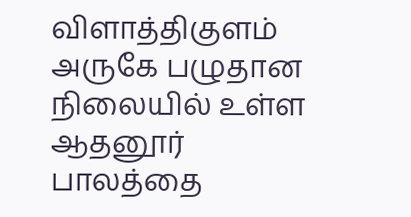விளாத்திகுளம் அருகே பழுதான நிலையில் உள்ள ஆதனூர் பாலத்தை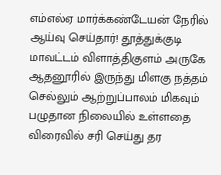எம்எல்ஏ மார்க்கண்டேயன் நேரில் ஆய்வு செய்தார்! தூத்துக்குடி மாவட்டம் விளாத்திகுளம் அருகே ஆதனூரில் இருந்து மிளகு நத்தம் செல்லும் ஆற்றுப்பாலம் மிகவும் பழுதான நிலையில் உள்ளதை விரைவில் சரி செய்து தர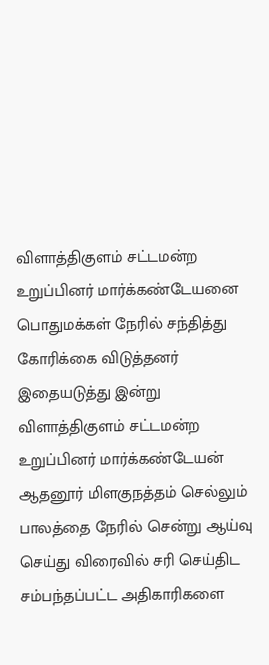விளாத்திகுளம் சட்டமன்ற உறுப்பினர் மார்க்கண்டேயனை பொதுமக்கள் நேரில் சந்தித்து கோரிக்கை விடுத்தனர் இதையடுத்து இன்று விளாத்திகுளம் சட்டமன்ற உறுப்பினர் மார்க்கண்டேயன் ஆதனூர் மிளகுநத்தம் செல்லும் பாலத்தை நேரில் சென்று ஆய்வு செய்து விரைவில் சரி செய்திட சம்பந்தப்பட்ட அதிகாரிகளை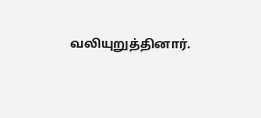வலியுறுத்தினார்.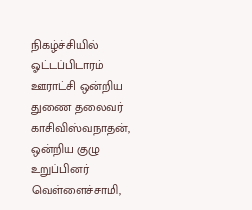நிகழ்ச்சியில் ஓட்டப்பிடாரம் ஊராட்சி ஒன்றிய துணை தலைவர் காசிவிஸ்வநாதன், ஒன்றிய குழு உறுப்பினர் வெள்ளைச்சாமி,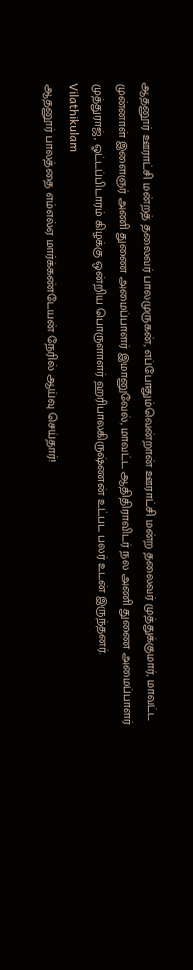ஆதனூர் ஊராட்சி மன்றத் தலைவர் பாலமுருகன், எப்போதும்வென்றான் ஊராட்சி மன்ற தலைவர் முத்துக்குமார், மாவட்ட முன்னாள் இளைஞர் அணி துணை அமைப்பாளர் இமானுவேல், மாவட்ட ஆதிதிராவிடர் நல அணி துணை அமைப்பாளர் முத்துராஜ், ஓட்டப்பிடாரம் கிழக்கு ஒன்றிய பொருளாளர் ஹரிபாலகிருஷ்ணன் உட்பட பலர் உடன் இருந்தனர்.
Vilathikulam
ஆதனூர் பாலத்தை எம்எல்ஏ மார்க்கண்டேயன் நேரில் ஆய்வு செய்தார்!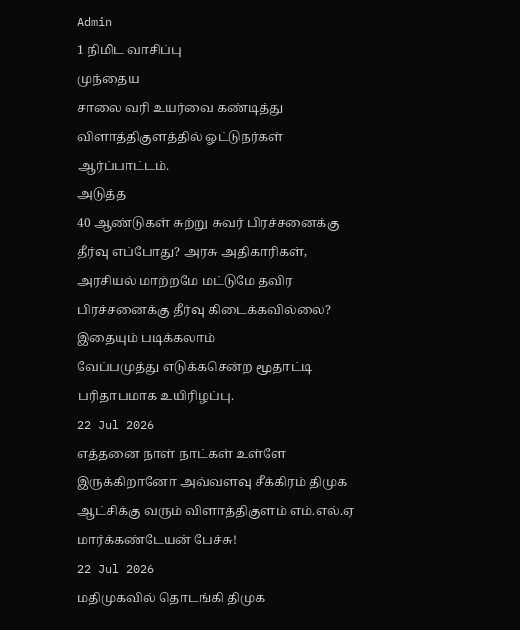Admin
1 நிமிட வாசிப்பு
முந்தைய
சாலை வரி உயர்வை கண்டித்து விளாத்திகுளத்தில் ஓட்டுநர்கள் ஆர்ப்பாட்டம்.
அடுத்த
40 ஆண்டுகள் சுற்று சுவர் பிரச்சனைக்கு தீர்வு எப்போது? அரசு அதிகாரிகள், அரசியல் மாற்றமே மட்டுமே தவிர பிரச்சனைக்கு தீர்வு கிடைக்கவில்லை?
இதையும் படிக்கலாம்
வேப்பமுத்து எடுக்கசென்ற மூதாட்டி பரிதாபமாக உயிரிழப்பு.
22 Jul 2026
எத்தனை நாள் நாட்கள் உள்ளே இருக்கிறானோ அவ்வளவு சீக்கிரம் திமுக ஆட்சிக்கு வரும் விளாத்திகுளம் எம்.எல்.ஏ மார்க்கண்டேயன் பேச்சு!
22 Jul 2026
மதிமுகவில் தொடங்கி திமுக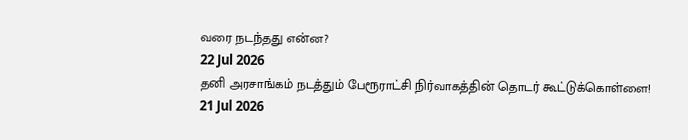வரை நடந்தது என்ன?
22 Jul 2026
தனி அரசாங்கம் நடத்தும் பேரூராட்சி நிர்வாகத்தின் தொடர் கூட்டுக்கொள்ளை!
21 Jul 2026